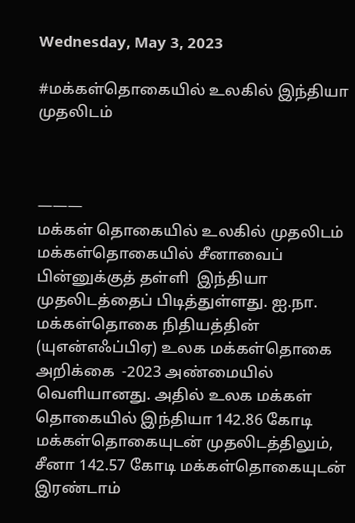Wednesday, May 3, 2023

#மக்கள்தொகையில் உலகில் இந்தியா முதலிடம்



———
மக்கள் தொகையில் உலகில் முதலிடம்
மக்கள்தொகையில் சீனாவைப் பின்னுக்குத் தள்ளி  இந்தியா முதலிடத்தைப் பிடித்துள்ளது. ஐ.நா. மக்கள்தொகை நிதியத்தின் (யுஎன்எஃப்பிஏ) உலக மக்கள்தொகை அறிக்கை  -2023 அண்மையில் வெளியானது. அதில் உலக மக்கள் தொகையில் இந்தியா 142.86 கோடி மக்கள்தொகையுடன் முதலிடத்திலும், சீனா 142.57 கோடி மக்கள்தொகையுடன் இரண்டாம்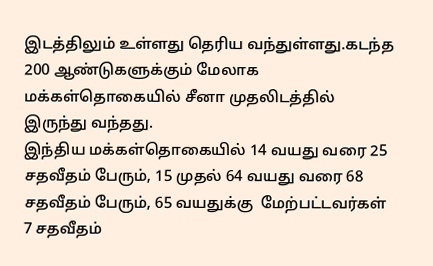இடத்திலும் உள்ளது தெரிய வந்துள்ளது.கடந்த  200 ஆண்டுகளுக்கும் மேலாக மக்கள்தொகையில் சீனா முதலிடத்தில் இருந்து வந்தது.
இந்திய மக்கள்தொகையில் 14 வயது வரை 25 சதவீதம் பேரும், 15 முதல் 64 வயது வரை 68 சதவீதம் பேரும், 65 வயதுக்கு  மேற்பட்டவர்கள் 7 சதவீதம்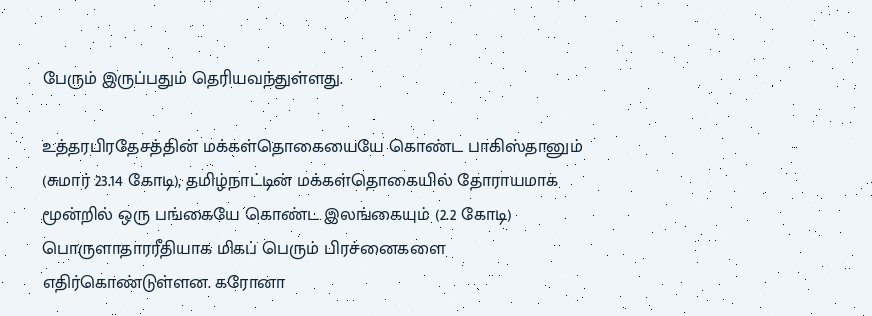பேரும் இருப்பதும் தெரியவந்துள்ளது.

உத்தரபிரதேசத்தின் மக்கள்தொகையையே கொண்ட பாகிஸ்தானும் (சுமார் 23.14 கோடி), தமிழ்நாட்டின் மக்கள்தொகையில் தோராயமாக மூன்றில் ஒரு பங்கையே கொண்ட இலங்கையும் (2.2 கோடி) பொருளாதாரரீதியாக மிகப் பெரும் பிரச்னைகளை எதிர்கொண்டுள்ளன. கரோனா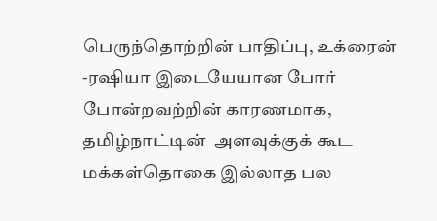பெருந்தொற்றின் பாதிப்பு, உக்ரைன் -ரஷியா இடையேயான போர் போன்றவற்றின் காரணமாக, தமிழ்நாட்டின்  அளவுக்குக் கூட மக்கள்தொகை இல்லாத பல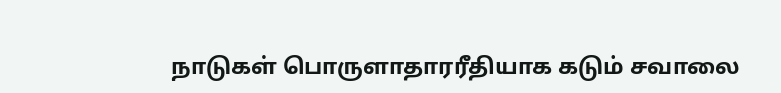நாடுகள் பொருளாதாரரீதியாக கடும் சவாலை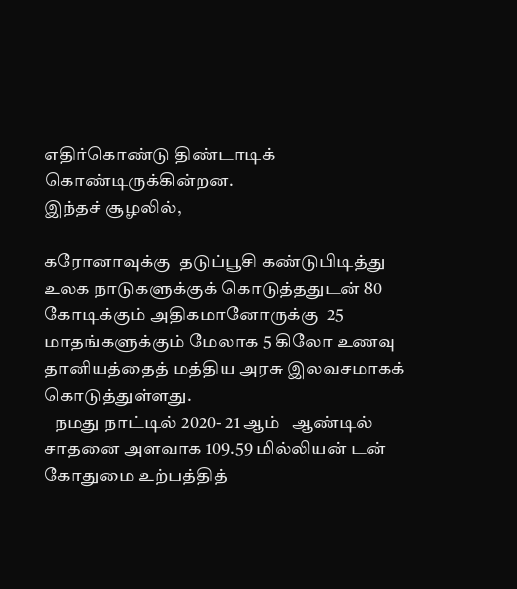எதிர்கொண்டு திண்டாடிக் கொண்டிருக்கின்றன.
இந்தச் சூழலில்,

கரோனாவுக்கு  தடுப்பூசி கண்டுபிடித்து  உலக நாடுகளுக்குக் கொடுத்ததுடன் 80 கோடிக்கும் அதிகமானோருக்கு  25 மாதங்களுக்கும் மேலாக 5 கிலோ உணவு தானியத்தைத் மத்திய அரசு இலவசமாகக் கொடுத்துள்ளது.
   நமது நாட்டில் 2020- 21 ஆம்   ஆண்டில் சாதனை அளவாக 109.59 மில்லியன் டன் கோதுமை உற்பத்தித்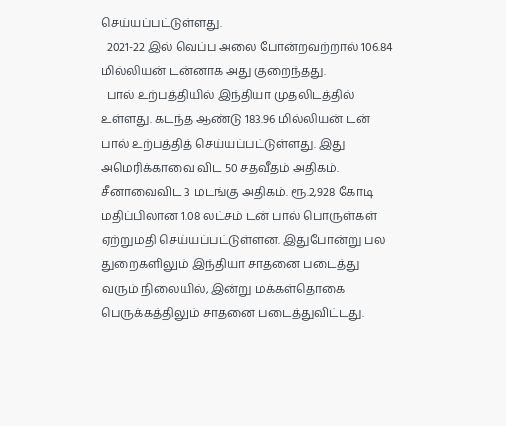செய்யப்பட்டுள்ளது.
  2021-22 இல் வெப்ப அலை போன்றவற்றால் 106.84 மில்லியன் டன்னாக அது குறைந்தது.
  பால் உற்பத்தியில் இந்தியா முதலிடத்தில் உள்ளது. கடந்த ஆண்டு 183.96 மில்லியன் டன் பால் உற்பத்தித் செய்யப்பட்டுள்ளது. இது அமெரிக்காவை விட 50 சதவீதம் அதிகம். சீனாவைவிட 3 மடங்கு அதிகம். ரூ.2,928 கோடி மதிப்பிலான 1.08 லட்சம் டன் பால் பொருள்கள் ஏற்றுமதி செய்யப்பட்டுள்ளன. இதுபோன்று பல துறைகளிலும் இந்தியா சாதனை படைத்து வரும் நிலையில், இன்று மக்கள்தொகை பெருக்கத்திலும் சாதனை படைத்துவிட்டது.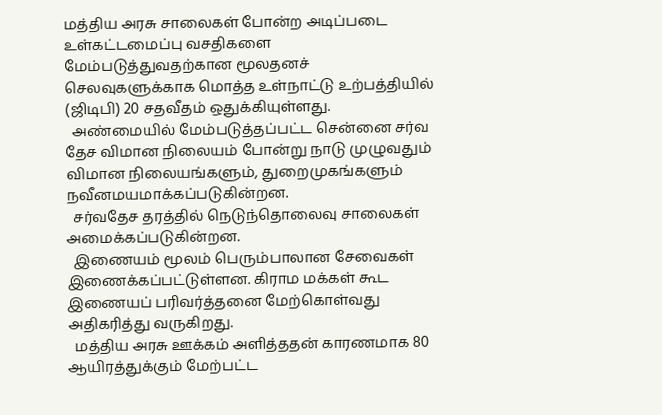மத்திய அரசு சாலைகள் போன்ற அடிப்படை உள்கட்டமைப்பு வசதிகளை  மேம்படுத்துவதற்கான மூலதனச் செலவுகளுக்காக மொத்த உள்நாட்டு உற்பத்தியில் (ஜிடிபி) 20 சதவீதம் ஒதுக்கியுள்ளது.
  அண்மையில் மேம்படுத்தப்பட்ட சென்னை சர்வ தேச விமான நிலையம் போன்று நாடு முழுவதும் விமான நிலையங்களும், துறைமுகங்களும் நவீனமயமாக்கப்படுகின்றன.
  சர்வதேச தரத்தில் நெடுந்தொலைவு சாலைகள் அமைக்கப்படுகின்றன.
  இணையம் மூலம் பெரும்பாலான சேவைகள் இணைக்கப்பட்டுள்ளன. கிராம மக்கள் கூட இணையப் பரிவர்த்தனை மேற்கொள்வது அதிகரித்து வருகிறது.
  மத்திய அரசு ஊக்கம் அளித்ததன் காரணமாக 80 ஆயிரத்துக்கும் மேற்பட்ட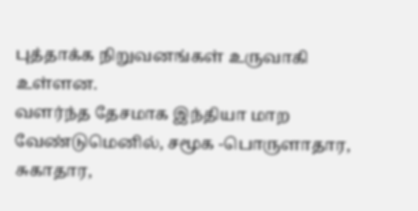புத்தாக்க நிறுவனங்கள் உருவாகி உள்ளன.
வளர்ந்த தேசமாக இந்தியா மாற வேண்டுமெனில், சமூக -பொருளாதார, சுகாதார,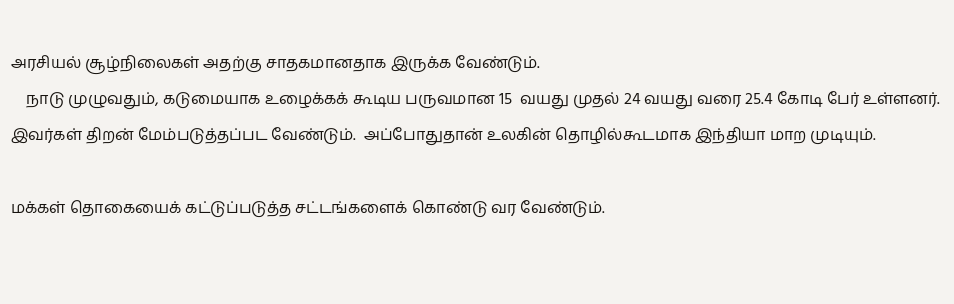அரசியல் சூழ்நிலைகள் அதற்கு சாதகமானதாக இருக்க வேண்டும்.
    நாடு முழுவதும், கடுமையாக உழைக்கக் கூடிய பருவமான 15  வயது முதல் 24 வயது வரை 25.4 கோடி பேர் உள்ளனர்.  இவர்கள் திறன் மேம்படுத்தப்பட வேண்டும்.  அப்போதுதான் உலகின் தொழில்கூடமாக இந்தியா மாற முடியும்.

மக்கள் தொகையைக் கட்டுப்படுத்த சட்டங்களைக் கொண்டு வர வேண்டும்.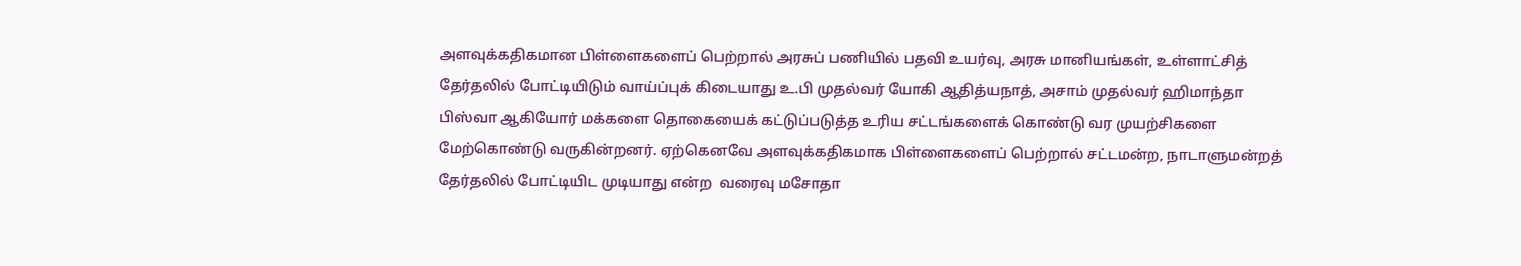அளவுக்கதிகமான பிள்ளைகளைப் பெற்றால் அரசுப் பணியில் பதவி உயர்வு, அரசு மானியங்கள், உள்ளாட்சித் தேர்தலில் போட்டியிடும் வாய்ப்புக் கிடையாது உ.பி முதல்வர் யோகி ஆதித்யநாத், அசாம் முதல்வர் ஹிமாந்தா பிஸ்வா ஆகியோர் மக்களை தொகையைக் கட்டுப்படுத்த உரிய சட்டங்களைக் கொண்டு வர முயற்சிகளை மேற்கொண்டு வருகின்றனர். ஏற்கெனவே அளவுக்கதிகமாக பிள்ளைகளைப் பெற்றால் சட்டமன்ற, நாடாளுமன்றத் தேர்தலில் போட்டியிட முடியாது என்ற  வரைவு மசோதா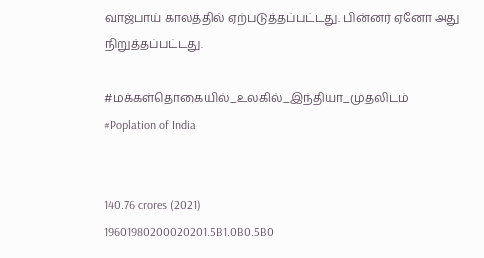வாஜ்பாய் காலத்தில் ஏற்படுத்தப்பட்டது. பின்னர் ஏனோ அது நிறுத்தப்பட்டது.

#மக்கள்தொகையில்_உலகில்_இந்தியா_முதலிடம்
#Poplation of India


140.76 crores (2021)
19601980200020201.5B1.0B0.5B0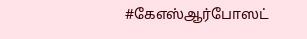#கேஎஸ்ஆர்போஸட்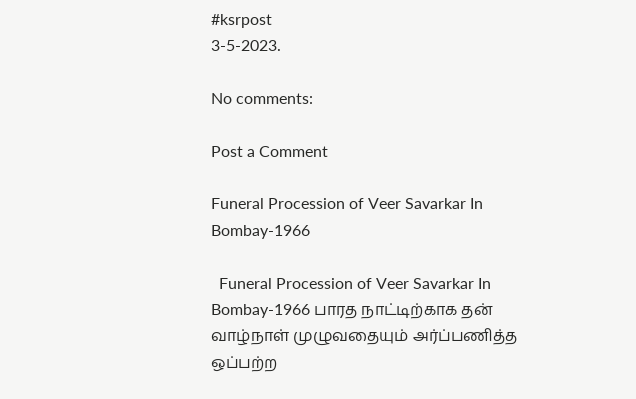#ksrpost
3-5-2023.

No comments:

Post a Comment

Funeral Procession of Veer Savarkar In Bombay-1966

  Funeral Procession of Veer Savarkar In Bombay-1966 பாரத நாட்டிற்காக தன் வாழ்நாள் முழுவதையும் அர்ப்பணித்த ஒப்பற்ற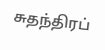சுதந்திரப்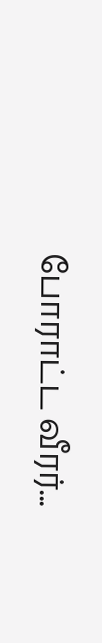போராட்ட வீரர்...